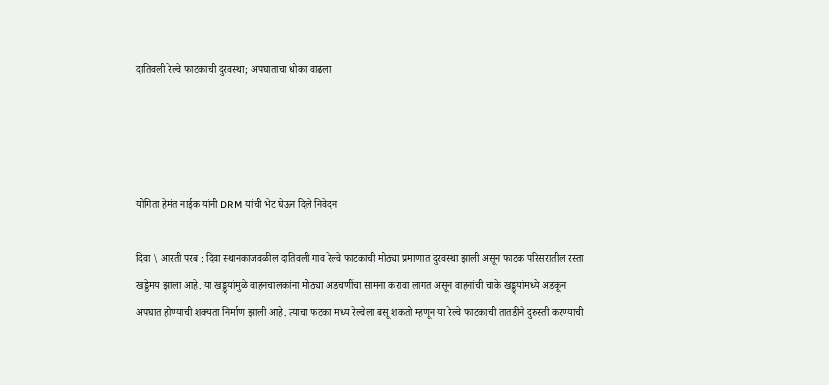दातिवली रेल्वे फाटकाची दुरवस्था; अपघाताचा धोका वाढला




योगिता हेमंत नाईक यांनी DRM यांची भेट घेऊन दिले निवेदन

दिवा \ आरती परब : दिवा स्थानकाजवळील दातिवली गाव रेल्वे फाटकाची मोठ्या प्रमाणात दुरवस्था झाली असून फाटक परिसरातील रस्ता खड्डेमय झाला आहे. या खड्ड्यांमुळे वाहनचालकांना मोठ्या अडचणींचा सामना करावा लागत असून वाहनांची चाके खड्ड्यांमध्ये अडकून अपघात होण्याची शक्यता निर्माण झाली आहे. त्याचा फटका मध्य रेल्वेला बसू शकतो म्हणून या रेल्वे फाटकाची तातडीने दुरुस्ती करण्याची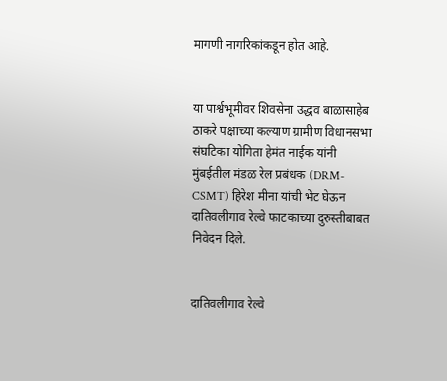मागणी नागरिकांकडून होत आहे.


या पार्श्वभूमीवर शिवसेना उद्धव बाळासाहेब ठाकरे पक्षाच्या कल्याण ग्रामीण विधानसभा संघटिका योगिता हेमंत नाईक यांनी मुंबईतील मंडळ रेल प्रबंधक (DRM-CSMT) हिरेश मीना यांची भेट घेऊन दातिवलीगाव रेल्वे फाटकाच्या दुरुस्तीबाबत निवेदन दिले.


दातिवलीगाव रेल्वे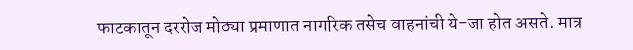फाटकातून दररोज मोठ्या प्रमाणात नागरिक तसेच वाहनांची ये-जा होत असते. मात्र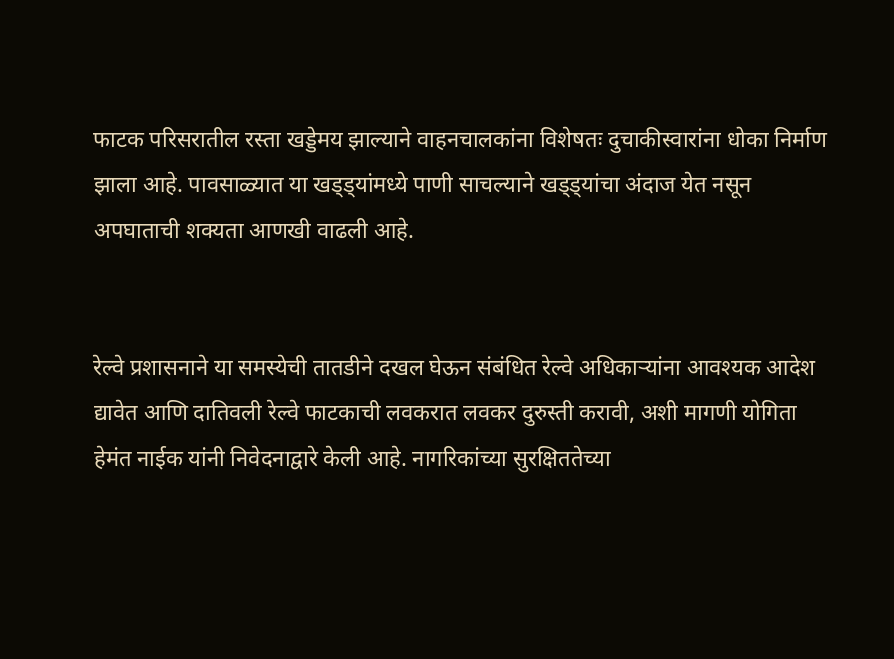फाटक परिसरातील रस्ता खड्डेमय झाल्याने वाहनचालकांना विशेषतः दुचाकीस्वारांना धोका निर्माण झाला आहे. पावसाळ्यात या खड्ड्यांमध्ये पाणी साचल्याने खड्ड्यांचा अंदाज येत नसून अपघाताची शक्यता आणखी वाढली आहे.


रेल्वे प्रशासनाने या समस्येची तातडीने दखल घेऊन संबंधित रेल्वे अधिकाऱ्यांना आवश्यक आदेश द्यावेत आणि दातिवली रेल्वे फाटकाची लवकरात लवकर दुरुस्ती करावी, अशी मागणी योगिता हेमंत नाईक यांनी निवेदनाद्वारे केली आहे. नागरिकांच्या सुरक्षिततेच्या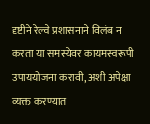दृष्टीने रेल्वे प्रशासनाने विलंब न करता या समस्येवर कायमस्वरूपी उपाययोजना करावी, अशी अपेक्षा व्यक्त करण्यात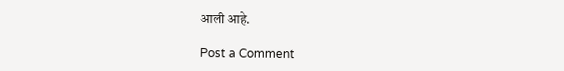आली आहे.

Post a Comment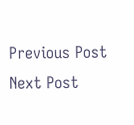Previous Post Next Post